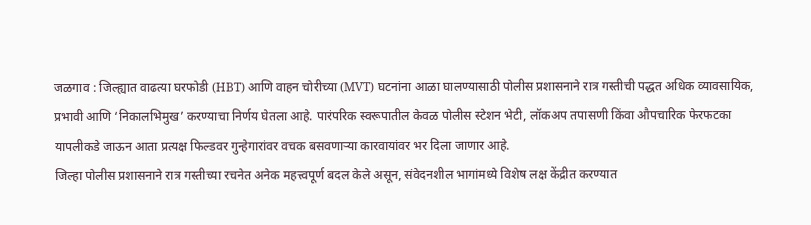जळगाव : जिल्ह्यात वाढत्या घरफोडी (HBT) आणि वाहन चोरीच्या (MVT) घटनांना आळा घालण्यासाठी पोलीस प्रशासनाने रात्र गस्तीची पद्धत अधिक व्यावसायिक, प्रभावी आणि ‘निकालभिमुख’ करण्याचा निर्णय घेतला आहे. पारंपरिक स्वरूपातील केवळ पोलीस स्टेशन भेटी, लॉकअप तपासणी किंवा औपचारिक फेरफटका यापलीकडे जाऊन आता प्रत्यक्ष फिल्डवर गुन्हेगारांवर वचक बसवणाऱ्या कारवायांवर भर दिला जाणार आहे.
जिल्हा पोलीस प्रशासनाने रात्र गस्तीच्या रचनेत अनेक महत्त्वपूर्ण बदल केले असून, संवेदनशील भागांमध्ये विशेष लक्ष केंद्रीत करण्यात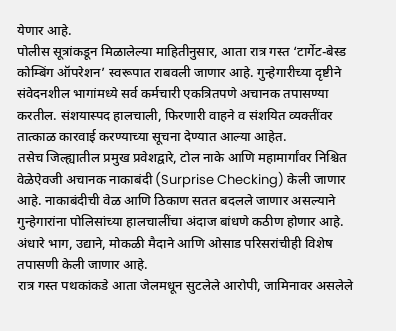येणार आहे.
पोलीस सूत्रांकडून मिळालेल्या माहितीनुसार, आता रात्र गस्त ‘टार्गेट-बेस्ड कोम्बिंग ऑपरेशन’ स्वरूपात राबवली जाणार आहे. गुन्हेगारीच्या दृष्टीने संवेदनशील भागांमध्ये सर्व कर्मचारी एकत्रितपणे अचानक तपासण्या करतील. संशयास्पद हालचाली, फिरणारी वाहने व संशयित व्यक्तींवर तात्काळ कारवाई करण्याच्या सूचना देण्यात आल्या आहेत.
तसेच जिल्ह्यातील प्रमुख प्रवेशद्वारे, टोल नाके आणि महामार्गांवर निश्चित वेळेऐवजी अचानक नाकाबंदी (Surprise Checking) केली जाणार आहे. नाकाबंदीची वेळ आणि ठिकाण सतत बदलले जाणार असल्याने गुन्हेगारांना पोलिसांच्या हालचालींचा अंदाज बांधणे कठीण होणार आहे. अंधारे भाग, उद्याने, मोकळी मैदाने आणि ओसाड परिसरांचीही विशेष तपासणी केली जाणार आहे.
रात्र गस्त पथकांकडे आता जेलमधून सुटलेले आरोपी, जामिनावर असलेले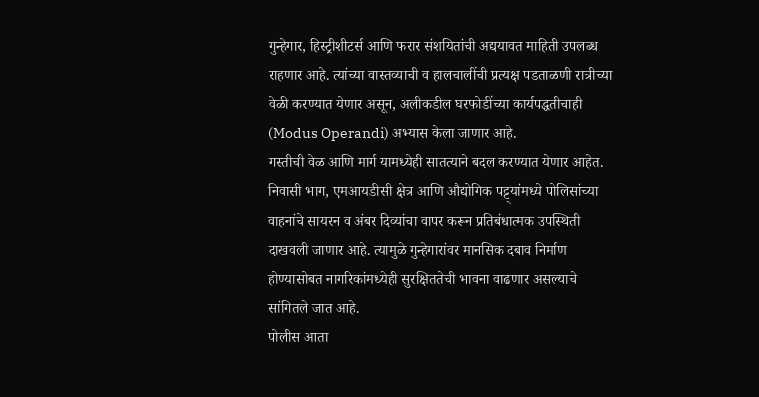गुन्हेगार, हिस्ट्रीशीटर्स आणि फरार संशयितांची अद्ययावत माहिती उपलब्ध राहणार आहे. त्यांच्या वास्तव्याची व हालचालींची प्रत्यक्ष पडताळणी रात्रीच्या वेळी करण्यात येणार असून, अलीकडील घरफोडींच्या कार्यपद्धतीचाही (Modus Operandi) अभ्यास केला जाणार आहे.
गस्तीची वेळ आणि मार्ग यामध्येही सातत्याने बदल करण्यात येणार आहेत. निवासी भाग, एमआयडीसी क्षेत्र आणि औद्योगिक पट्ट्यांमध्ये पोलिसांच्या वाहनांचे सायरन व अंबर दिव्यांचा वापर करून प्रतिबंधात्मक उपस्थिती दाखवली जाणार आहे. त्यामुळे गुन्हेगारांवर मानसिक दबाव निर्माण होण्यासोबत नागरिकांमध्येही सुरक्षिततेची भावना वाढणार असल्याचे सांगितले जात आहे.
पोलीस आता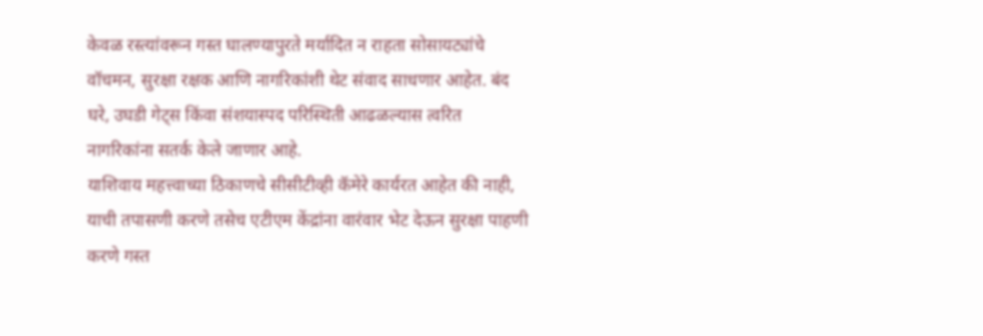केवळ रस्त्यांवरून गस्त घालण्यापुरते मर्यादित न राहता सोसायट्यांचे वॉचमन, सुरक्षा रक्षक आणि नागरिकांशी थेट संवाद साधणार आहेत. बंद घरे, उघडी गेट्स किंवा संशयास्पद परिस्थिती आढळल्यास त्वरित नागरिकांना सतर्क केले जाणार आहे.
याशिवाय महत्त्वाच्या ठिकाणचे सीसीटीव्ही कॅमेरे कार्यरत आहेत की नाही, याची तपासणी करणे तसेच एटीएम केंद्रांना वारंवार भेट देऊन सुरक्षा पाहणी करणे गस्त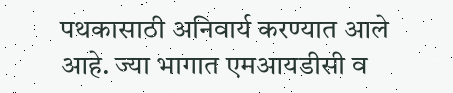पथकासाठी अनिवार्य करण्यात आले आहे. ज्या भागात एमआयडीसी व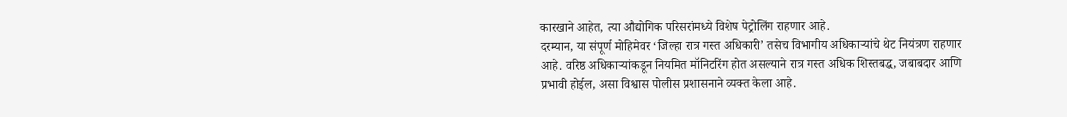कारखाने आहेत, त्या औद्योगिक परिसरांमध्ये विशेष पेट्रोलिंग राहणार आहे.
दरम्यान, या संपूर्ण मोहिमेवर ‘जिल्हा रात्र गस्त अधिकारी’ तसेच विभागीय अधिकाऱ्यांचे थेट नियंत्रण राहणार आहे. वरिष्ठ अधिकाऱ्यांकडून नियमित मॉनिटरिंग होत असल्याने रात्र गस्त अधिक शिस्तबद्ध, जबाबदार आणि प्रभावी होईल, असा विश्वास पोलीस प्रशासनाने व्यक्त केला आहे.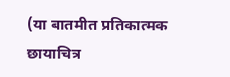(या बातमीत प्रतिकात्मक छायाचित्र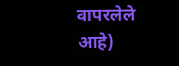वापरलेले आहे)